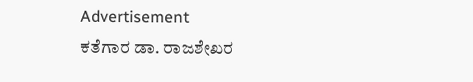Advertisement
ಕತೆಗಾರ ಡಾ. ರಾಜಶೇಖರ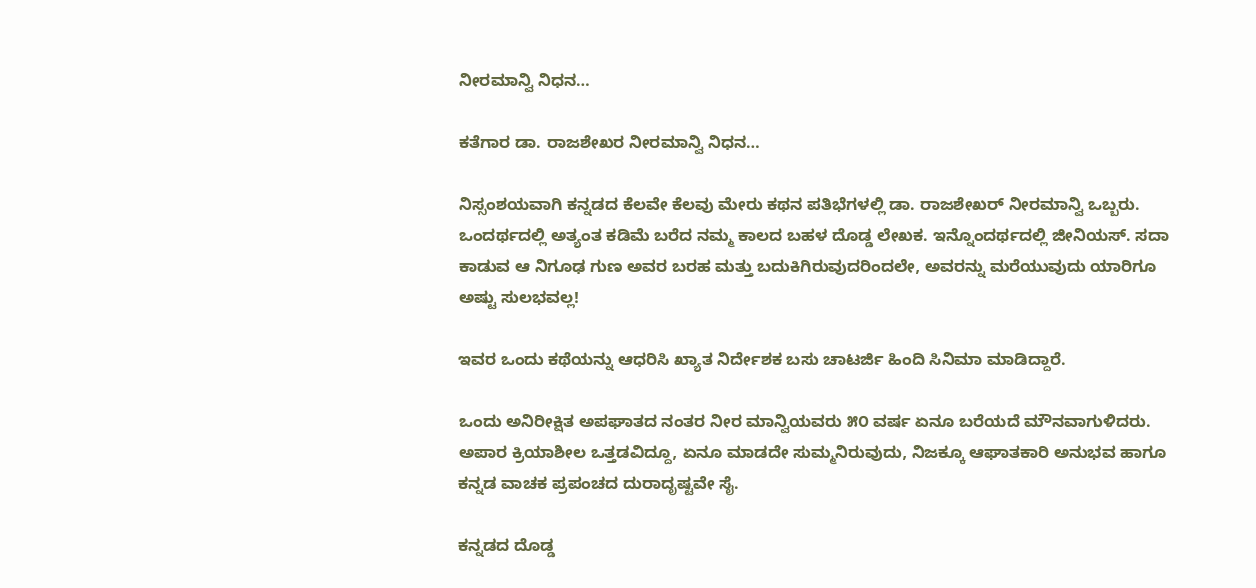ನೀರಮಾನ್ವಿ ನಿಧನ…

ಕತೆಗಾರ ಡಾ. ರಾಜಶೇಖರ ನೀರಮಾನ್ವಿ ನಿಧನ…

ನಿಸ್ಸಂಶಯವಾಗಿ ಕನ್ನಡದ ಕೆಲವೇ ಕೆಲವು ಮೇರು ಕಥನ ಪತಿಭೆಗಳಲ್ಲಿ ಡಾ. ರಾಜಶೇಖರ್ ನೀರಮಾನ್ವಿ ಒಬ್ಬರು. ಒಂದರ್ಥದಲ್ಲಿ ಅತ್ಯಂತ ಕಡಿಮೆ ಬರೆದ ನಮ್ಮ ಕಾಲದ ಬಹಳ ದೊಡ್ಡ ಲೇಖಕ. ಇನ್ನೊಂದರ್ಥದಲ್ಲಿ ಜೀನಿಯಸ್. ಸದಾ ಕಾಡುವ ಆ ನಿಗೂಢ ಗುಣ ಅವರ ಬರಹ ಮತ್ತು ಬದುಕಿಗಿರುವುದರಿಂದಲೇ, ಅವರನ್ನು ಮರೆಯುವುದು ಯಾರಿಗೂ ಅಷ್ಟು ಸುಲಭವಲ್ಲ!

ಇವರ ಒಂದು ಕಥೆಯನ್ನು ಆಧರಿಸಿ ಖ್ಯಾತ ನಿರ್ದೇಶಕ ಬಸು ಚಾಟರ್ಜಿ ಹಿಂದಿ ಸಿನಿಮಾ ಮಾಡಿದ್ದಾರೆ.

ಒಂದು ಅನಿರೀಕ್ಷಿತ ಅಪಘಾತದ ನಂತರ ನೀರ ಮಾನ್ವಿಯವರು ೫೦ ವರ್ಷ ಏನೂ ಬರೆಯದೆ ಮೌನವಾಗುಳಿದರು. ಅಪಾರ ಕ್ರಿಯಾಶೀಲ ಒತ್ತಡವಿದ್ದೂ, ಏನೂ ಮಾಡದೇ ಸುಮ್ಮನಿರುವುದು, ನಿಜಕ್ಕೂ ಆಘಾತಕಾರಿ ಅನುಭವ ಹಾಗೂ ಕನ್ನಡ ವಾಚಕ ಪ್ರಪಂಚದ ದುರಾದೃಷ್ಟವೇ ಸೈ.

ಕನ್ನಡದ ದೊಡ್ಡ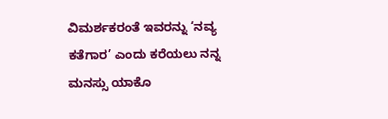ವಿಮರ್ಶಕರಂತೆ ಇವರನ್ನು ‘ನವ್ಯ ಕತೆಗಾರ’ ಎಂದು ಕರೆಯಲು ನನ್ನ ಮನಸ್ಸು ಯಾಕೊ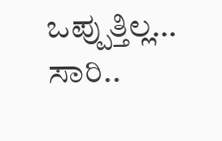ಒಪ್ಪುತ್ತಿಲ್ಲ… ಸಾರಿ..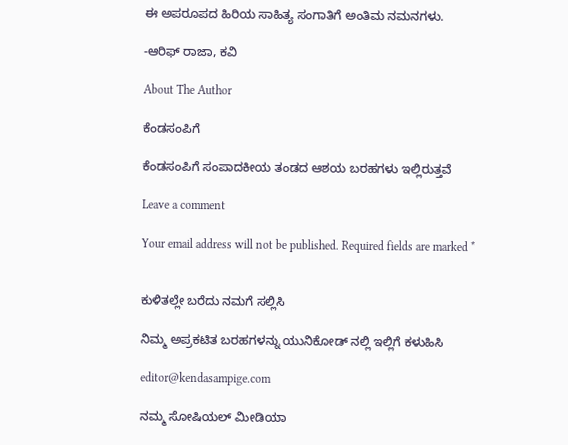ಈ ಅಪರೂಪದ ಹಿರಿಯ ಸಾಹಿತ್ಯ ಸಂಗಾತಿಗೆ ಅಂತಿಮ‌ ನಮನಗಳು.

-ಆರಿಫ್‌ ರಾಜಾ, ಕವಿ

About The Author

ಕೆಂಡಸಂಪಿಗೆ

ಕೆಂಡಸಂಪಿಗೆ ಸಂಪಾದಕೀಯ ತಂಡದ ಆಶಯ ಬರಹಗಳು ಇಲ್ಲಿರುತ್ತವೆ

Leave a comment

Your email address will not be published. Required fields are marked *


ಕುಳಿತಲ್ಲೇ ಬರೆದು ನಮಗೆ ಸಲ್ಲಿಸಿ

ನಿಮ್ಮ ಅಪ್ರಕಟಿತ ಬರಹಗಳನ್ನು ಯುನಿಕೋಡ್ ನಲ್ಲಿ ಇಲ್ಲಿಗೆ ಕಳುಹಿಸಿ

editor@kendasampige.com

ನಮ್ಮ ಸೋಷಿಯಲ್‌ ಮೀಡಿಯಾ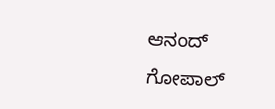ಆನಂದ್‌ ಗೋಪಾಲ್‌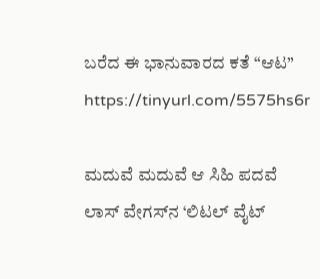ಬರೆದ ಈ ಭಾನುವಾರದ ಕತೆ “ಆಟ”
https://tinyurl.com/5575hs6r

ಮದುವೆ ಮದುವೆ ಆ ಸಿಹಿ ಪದವೆ
ಲಾಸ್‌ ವೇಗಸ್‌ನ ‘ಲಿಟಲ್ ವೈಟ್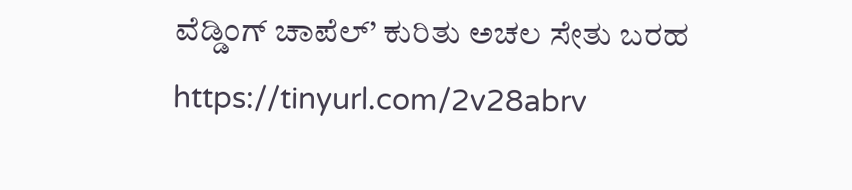ವೆಡ್ಡಿಂಗ್ ಚಾಪೆಲ್’ ಕುರಿತು ಅಚಲ ಸೇತು ಬರಹ
https://tinyurl.com/2v28abrv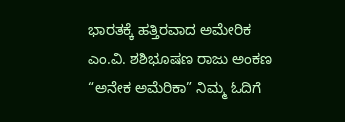ಭಾರತಕ್ಕೆ ಹತ್ತಿರವಾದ ಅಮೇರಿಕ
ಎಂ.ವಿ. ಶಶಿಭೂಷಣ ರಾಜು ಅಂಕಣ “ಅನೇಕ ಅಮೆರಿಕಾ” ನಿಮ್ಮ ಓದಿಗೆ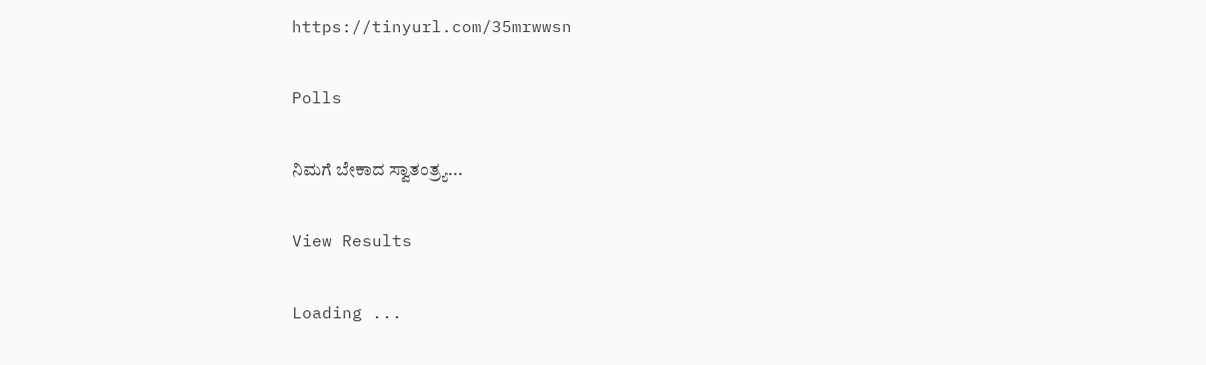https://tinyurl.com/35mrwwsn

Polls

ನಿಮಗೆ ಬೇಕಾದ ಸ್ವಾತಂತ್ರ್ಯ...

View Results

Loading ...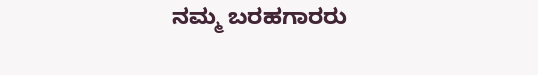ನಮ್ಮ ಬರಹಗಾರರು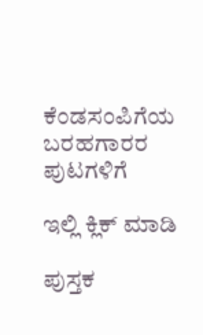ಕೆಂಡಸಂಪಿಗೆಯ ಬರಹಗಾರರ ಪುಟಗಳಿಗೆ

ಇಲ್ಲಿ ಕ್ಲಿಕ್ ಮಾಡಿ

ಪುಸ್ತಕ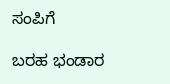ಸಂಪಿಗೆ

ಬರಹ ಭಂಡಾರ